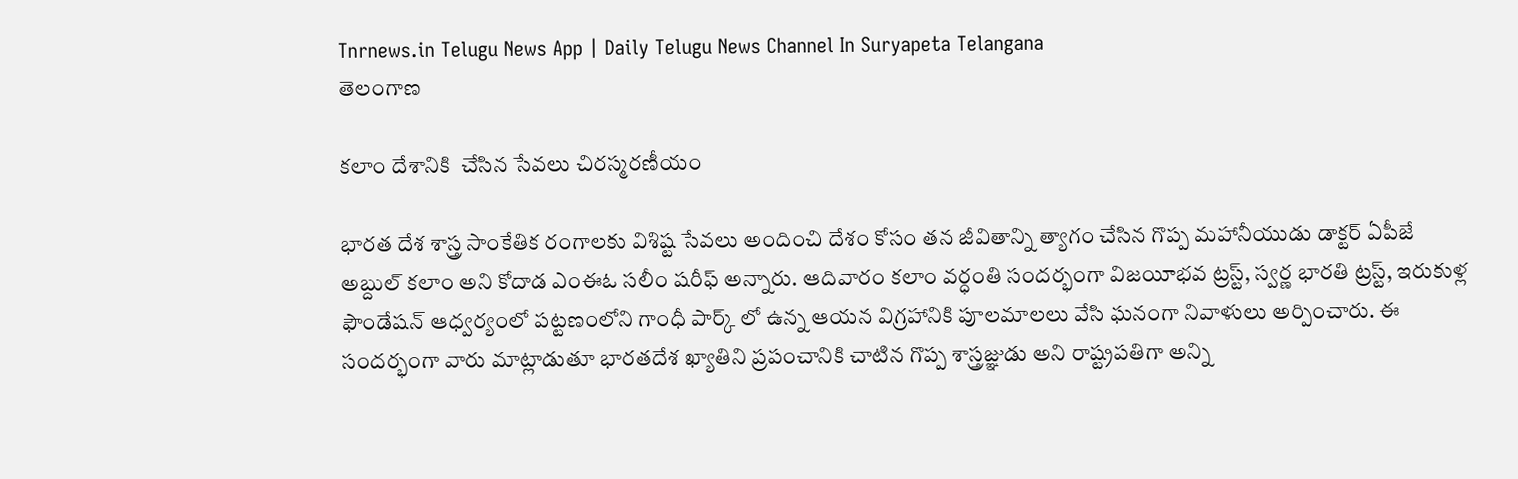Tnrnews.in Telugu News App | Daily Telugu News Channel In Suryapeta Telangana
తెలంగాణ

కలాం దేశానికి  చేసిన సేవలు చిరస్మరణీయం

భారత దేశ శాస్త్ర సాంకేతిక రంగాలకు విశిష్ట సేవలు అందించి దేశం కోసం తన జీవితాన్ని త్యాగం చేసిన గొప్ప మహానీయుడు డాక్టర్ ఏపీజే అబ్దుల్ కలాం అని కోదాడ ఎంఈఓ సలీం షరీఫ్ అన్నారు. ఆదివారం కలాం వర్ధంతి సందర్భంగా విజయీభవ ట్రస్ట్, స్వర్ణ భారతి ట్రస్ట్, ఇరుకుళ్ల ఫౌండేషన్ ఆధ్వర్యంలో పట్టణంలోని గాంధీ పార్క్ లో ఉన్న ఆయన విగ్రహానికి పూలమాలలు వేసి ఘనంగా నివాళులు అర్పించారు. ఈ సందర్భంగా వారు మాట్లాడుతూ భారతదేశ ఖ్యాతిని ప్రపంచానికి చాటిన గొప్ప శాస్త్రజ్ఞుడు అని రాష్ట్రపతిగా అన్ని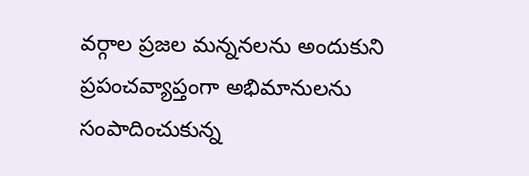వర్గాల ప్రజల మన్ననలను అందుకుని ప్రపంచవ్యాప్తంగా అభిమానులను సంపాదించుకున్న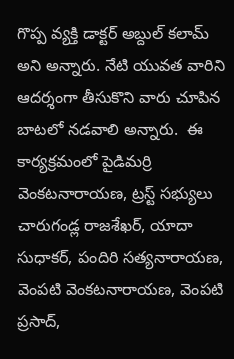గొప్ప వ్యక్తి డాక్టర్ అబ్దుల్ కలామ్ అని అన్నారు. నేటి యువత వారిని ఆదర్శంగా తీసుకొని వారు చూపిన బాటలో నడవాలి అన్నారు.  ఈ కార్యక్రమంలో పైడిమర్రి వెంకటనారాయణ, ట్రస్ట్ సభ్యులు చారుగండ్ల రాజశేఖర్, యాదా సుధాకర్, పందిరి సత్యనారాయణ, వెంపటి వెంకటనారాయణ, వెంపటి ప్రసాద్,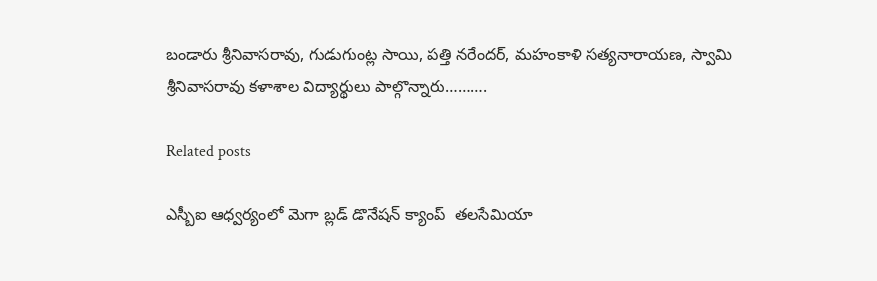బండారు శ్రీనివాసరావు, గుడుగుంట్ల సాయి, పత్తి నరేందర్, మహంకాళి సత్యనారాయణ, స్వామి శ్రీనివాసరావు కళాశాల విద్యార్థులు పాల్గొన్నారు……….

Related posts

ఎస్బీఐ ఆధ్వర్యంలో మెగా బ్లడ్ డొనేషన్ క్యాంప్  తలసేమియా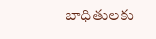బాధితులకు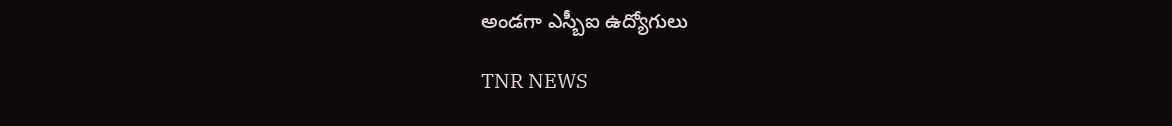అండగా ఎస్బీఐ ఉద్యోగులు

TNR NEWS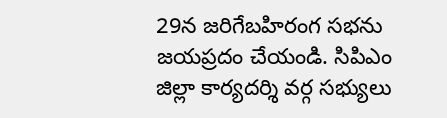29న జరిగేబహిరంగ సభను జయప్రదం చేయండి. సిపిఎం జిల్లా కార్యదర్శి వర్గ సభ్యులు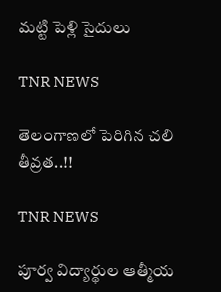మట్టి పెళ్లి సైదులు

TNR NEWS

తెలంగాణలో పెరిగిన చలి తీవ్రత..!!

TNR NEWS

పూర్వ విద్యార్థుల ఆత్మీయ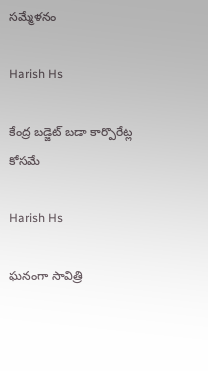సమ్మేళనం

Harish Hs

కేంద్ర బడ్జెట్ బడా కార్పొరేట్ల కోసమే

Harish Hs

ఘనంగా సావిత్రి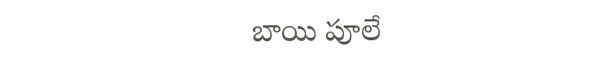బాయి పూలే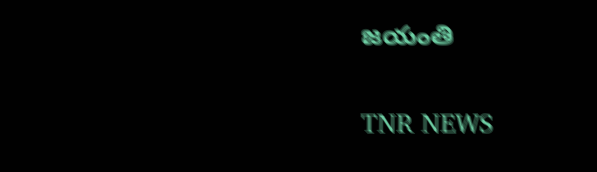జయంతి

TNR NEWS